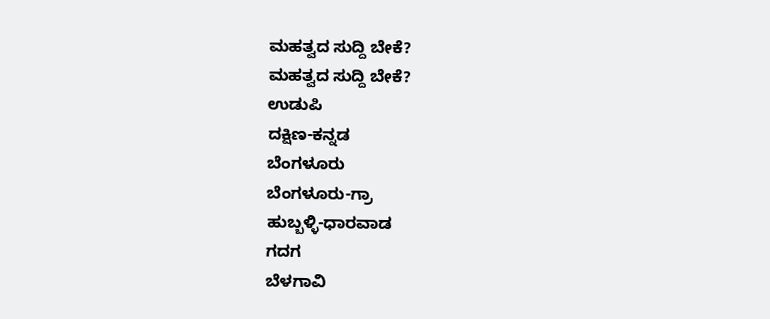ಮಹತ್ವದ ಸುದ್ದಿ ಬೇಕೆ?
ಮಹತ್ವದ ಸುದ್ದಿ ಬೇಕೆ?
ಉಡುಪಿ
ದಕ್ಷಿಣ-ಕನ್ನಡ
ಬೆಂಗಳೂರು
ಬೆಂಗಳೂರು-ಗ್ರಾ
ಹುಬ್ಬಳ್ಳಿ-ಧಾರವಾಡ
ಗದಗ
ಬೆಳಗಾವಿ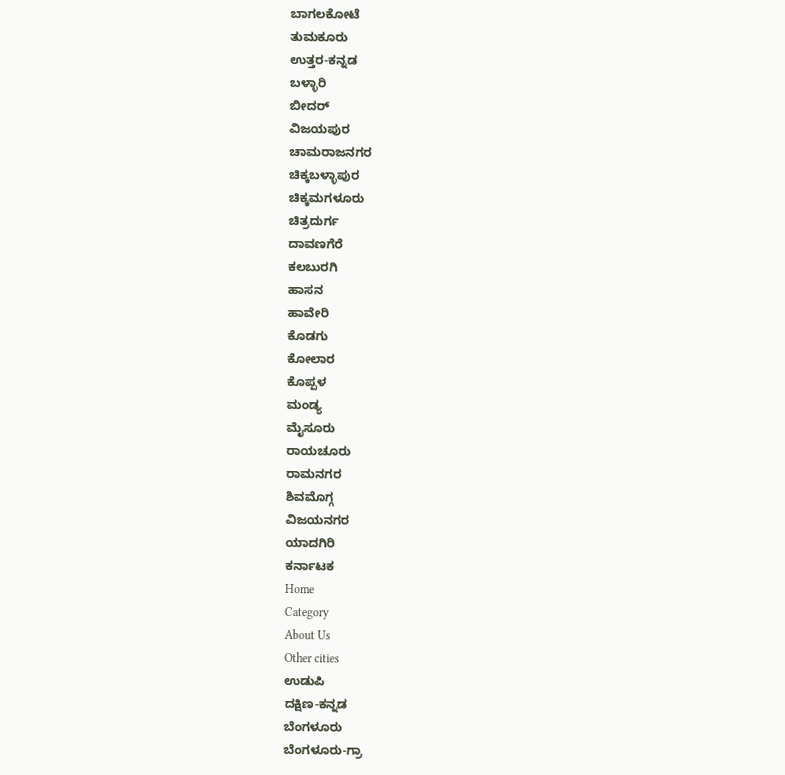ಬಾಗಲಕೋಟೆ
ತುಮಕೂರು
ಉತ್ತರ-ಕನ್ನಡ
ಬಳ್ಳಾರಿ
ಬೀದರ್
ವಿಜಯಪುರ
ಚಾಮರಾಜನಗರ
ಚಿಕ್ಕಬಳ್ಳಾಪುರ
ಚಿಕ್ಕಮಗಳೂರು
ಚಿತ್ರದುರ್ಗ
ದಾವಣಗೆರೆ
ಕಲಬುರಗಿ
ಹಾಸನ
ಹಾವೇರಿ
ಕೊಡಗು
ಕೋಲಾರ
ಕೊಪ್ಪಳ
ಮಂಡ್ಯ
ಮೈಸೂರು
ರಾಯಚೂರು
ರಾಮನಗರ
ಶಿವಮೊಗ್ಗ
ವಿಜಯನಗರ
ಯಾದಗಿರಿ
ಕರ್ನಾಟಕ
Home
Category
About Us
Other cities
ಉಡುಪಿ
ದಕ್ಷಿಣ-ಕನ್ನಡ
ಬೆಂಗಳೂರು
ಬೆಂಗಳೂರು-ಗ್ರಾ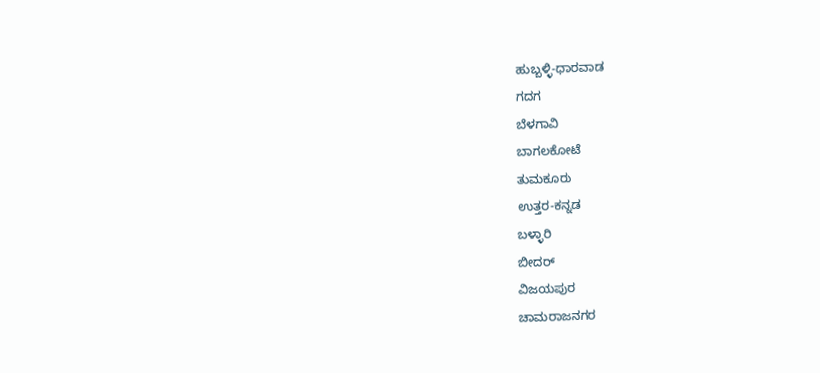ಹುಬ್ಬಳ್ಳಿ-ಧಾರವಾಡ
ಗದಗ
ಬೆಳಗಾವಿ
ಬಾಗಲಕೋಟೆ
ತುಮಕೂರು
ಉತ್ತರ-ಕನ್ನಡ
ಬಳ್ಳಾರಿ
ಬೀದರ್
ವಿಜಯಪುರ
ಚಾಮರಾಜನಗರ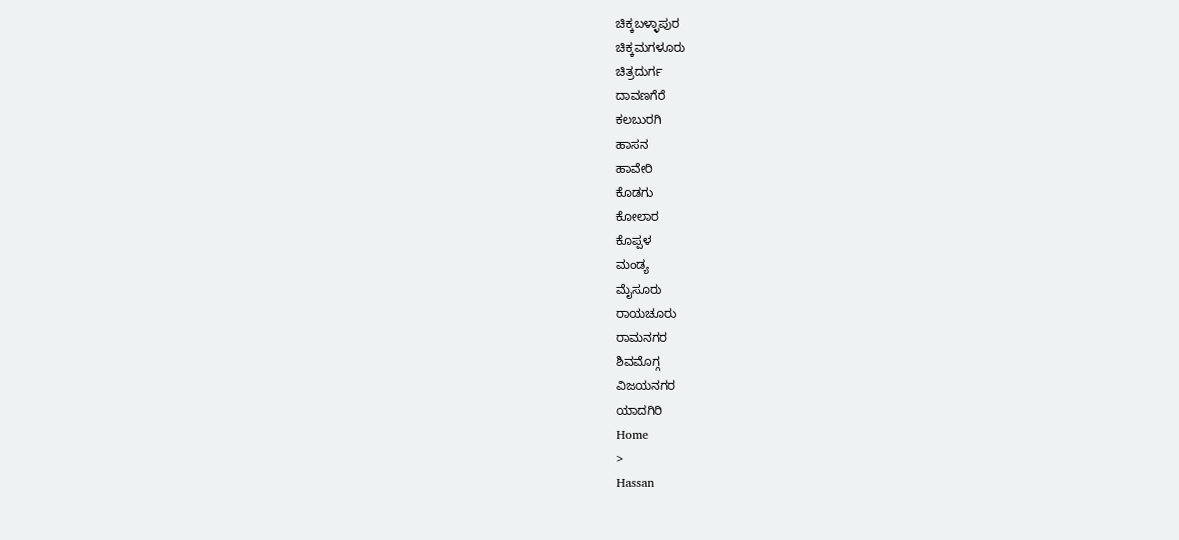ಚಿಕ್ಕಬಳ್ಳಾಪುರ
ಚಿಕ್ಕಮಗಳೂರು
ಚಿತ್ರದುರ್ಗ
ದಾವಣಗೆರೆ
ಕಲಬುರಗಿ
ಹಾಸನ
ಹಾವೇರಿ
ಕೊಡಗು
ಕೋಲಾರ
ಕೊಪ್ಪಳ
ಮಂಡ್ಯ
ಮೈಸೂರು
ರಾಯಚೂರು
ರಾಮನಗರ
ಶಿವಮೊಗ್ಗ
ವಿಜಯನಗರ
ಯಾದಗಿರಿ
Home
>
Hassan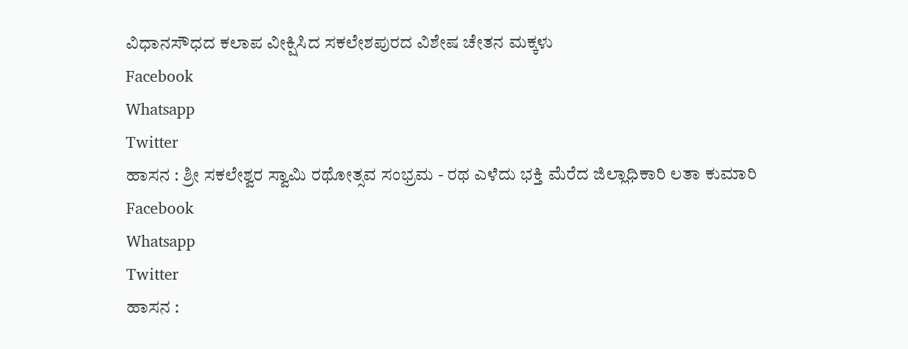ವಿಧಾನಸೌಧದ ಕಲಾಪ ವೀಕ್ಷಿಸಿದ ಸಕಲೇಶಪುರದ ವಿಶೇಷ ಚೇತನ ಮಕ್ಕಳು
Facebook
Whatsapp
Twitter
ಹಾಸನ : ಶ್ರೀ ಸಕಲೇಶ್ವರ ಸ್ವಾಮಿ ರಥೋತ್ಸವ ಸಂಭ್ರಮ - ರಥ ಎಳೆದು ಭಕ್ತಿ ಮೆರೆದ ಜಿಲ್ಲಾಧಿಕಾರಿ ಲತಾ ಕುಮಾರಿ
Facebook
Whatsapp
Twitter
ಹಾಸನ :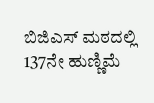ಬಿಜಿಎಸ್ ಮಠದಲ್ಲಿ 137ನೇ ಹುಣ್ಣಿಮೆ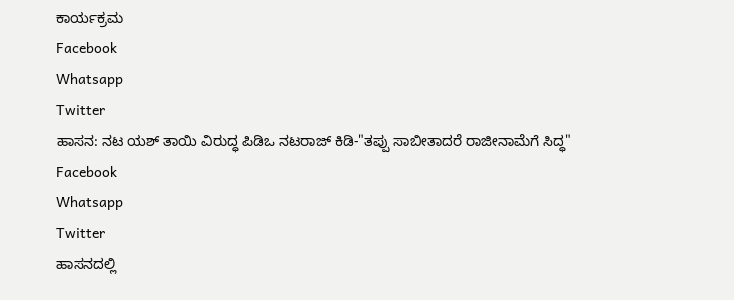ಕಾರ್ಯಕ್ರಮ
Facebook
Whatsapp
Twitter
ಹಾಸನ: ನಟ ಯಶ್ ತಾಯಿ ವಿರುದ್ಧ ಪಿಡಿಒ ನಟರಾಜ್ ಕಿಡಿ-"ತಪ್ಪು ಸಾಬೀತಾದರೆ ರಾಜೀನಾಮೆಗೆ ಸಿದ್ಧ"
Facebook
Whatsapp
Twitter
ಹಾಸನದಲ್ಲಿ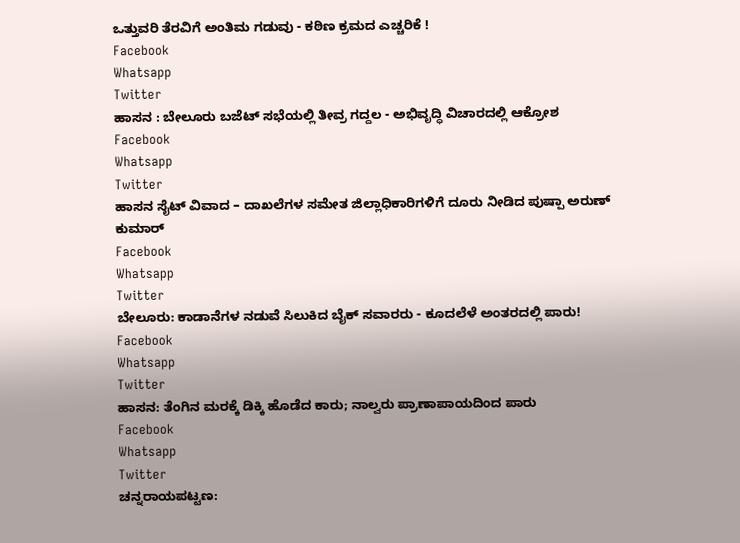ಒತ್ತುವರಿ ತೆರವಿಗೆ ಅಂತಿಮ ಗಡುವು - ಕಠಿಣ ಕ್ರಮದ ಎಚ್ಚರಿಕೆ !
Facebook
Whatsapp
Twitter
ಹಾಸನ : ಬೇಲೂರು ಬಜೆಟ್ ಸಭೆಯಲ್ಲಿ ತೀವ್ರ ಗದ್ದಲ - ಅಭಿವೃದ್ಧಿ ವಿಚಾರದಲ್ಲಿ ಆಕ್ರೋಶ
Facebook
Whatsapp
Twitter
ಹಾಸನ ಸೈಟ್ ವಿವಾದ – ದಾಖಲೆಗಳ ಸಮೇತ ಜಿಲ್ಲಾಧಿಕಾರಿಗಳಿಗೆ ದೂರು ನೀಡಿದ ಪುಷ್ಪಾ ಅರುಣ್ ಕುಮಾರ್
Facebook
Whatsapp
Twitter
ಬೇಲೂರು: ಕಾಡಾನೆಗಳ ನಡುವೆ ಸಿಲುಕಿದ ಬೈಕ್ ಸವಾರರು - ಕೂದಲೆಳೆ ಅಂತರದಲ್ಲಿ ಪಾರು!
Facebook
Whatsapp
Twitter
ಹಾಸನ: ತೆಂಗಿನ ಮರಕ್ಕೆ ಡಿಕ್ಕಿ ಹೊಡೆದ ಕಾರು; ನಾಲ್ವರು ಪ್ರಾಣಾಪಾಯದಿಂದ ಪಾರು
Facebook
Whatsapp
Twitter
ಚನ್ನರಾಯಪಟ್ಟಣ: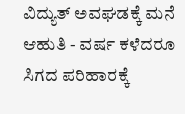ವಿದ್ಯುತ್ ಅವಘಡಕ್ಕೆ ಮನೆ ಆಹುತಿ - ವರ್ಷ ಕಳೆದರೂ ಸಿಗದ ಪರಿಹಾರಕ್ಕೆ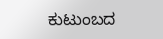ಕುಟುಂಬದ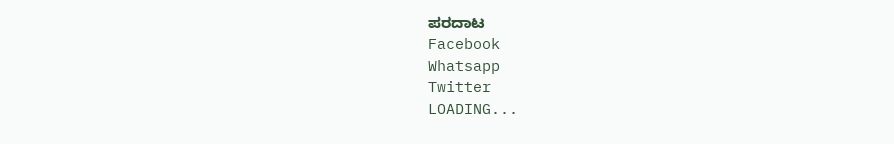ಪರದಾಟ
Facebook
Whatsapp
Twitter
LOADING...